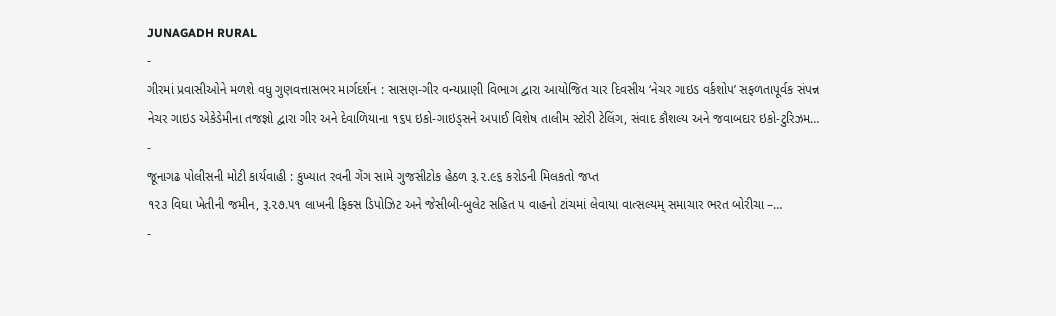JUNAGADH RURAL
-
ગીરમાં પ્રવાસીઓને મળશે વધુ ગુણવત્તાસભર માર્ગદર્શન : સાસણ-ગીર વન્યપ્રાણી વિભાગ દ્વારા આયોજિત ચાર દિવસીય ‘નેચર ગાઇડ વર્કશોપ’ સફળતાપૂર્વક સંપન્ન
નેચર ગાઇડ એકેડેમીના તજજ્ઞો દ્વારા ગીર અને દેવાળિયાના ૧૬૫ ઇકો-ગાઇડ્સને અપાઈ વિશેષ તાલીમ સ્ટોરી ટેલિંગ, સંવાદ કૌશલ્ય અને જવાબદાર ઇકો-ટુરિઝમ…
-
જૂનાગઢ પોલીસની મોટી કાર્યવાહી : કુખ્યાત રવની ગેંગ સામે ગુજસીટોક હેઠળ રૂ.૨.૯૬ કરોડની મિલકતો જપ્ત
૧૨૩ વિઘા ખેતીની જમીન, રૂ.૨૭.૫૧ લાખની ફિક્સ ડિપોઝિટ અને જેસીબી-બુલેટ સહિત ૫ વાહનો ટાંચમાં લેવાયા વાત્સલ્યમ્ સમાચાર ભરત બોરીચા –…
-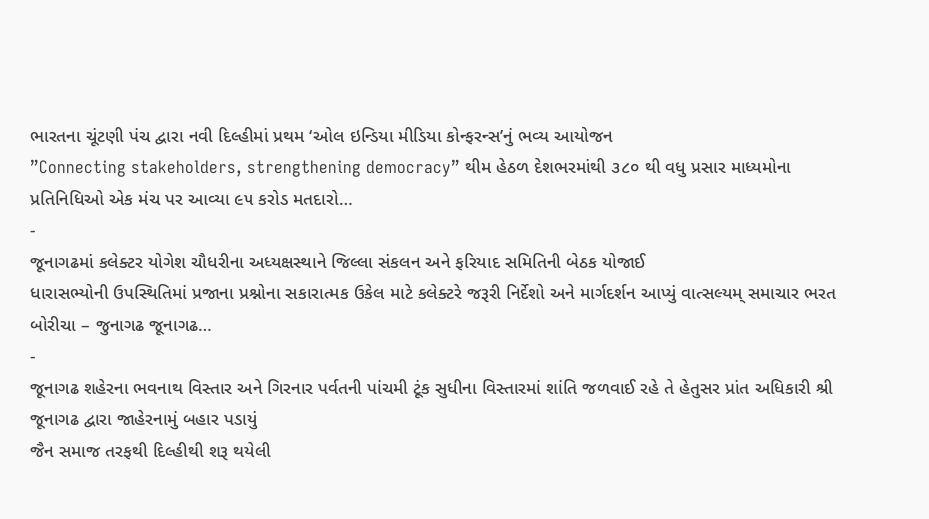ભારતના ચૂંટણી પંચ દ્વારા નવી દિલ્હીમાં પ્રથમ ‘ઓલ ઇન્ડિયા મીડિયા કોન્ફરન્સ’નું ભવ્ય આયોજન
”Connecting stakeholders, strengthening democracy” થીમ હેઠળ દેશભરમાંથી ૩૮૦ થી વધુ પ્રસાર માધ્યમોના પ્રતિનિધિઓ એક મંચ પર આવ્યા ૯૫ કરોડ મતદારો…
-
જૂનાગઢમાં કલેક્ટર યોગેશ ચૌધરીના અધ્યક્ષસ્થાને જિલ્લા સંકલન અને ફરિયાદ સમિતિની બેઠક યોજાઈ
ધારાસભ્યોની ઉપસ્થિતિમાં પ્રજાના પ્રશ્નોના સકારાત્મક ઉકેલ માટે કલેક્ટરે જરૂરી નિર્દેશો અને માર્ગદર્શન આપ્યું વાત્સલ્યમ્ સમાચાર ભરત બોરીચા – જુનાગઢ જૂનાગઢ…
-
જૂનાગઢ શહેરના ભવનાથ વિસ્તાર અને ગિરનાર પર્વતની પાંચમી ટૂંક સુધીના વિસ્તારમાં શાંતિ જળવાઈ રહે તે હેતુસર પ્રાંત અધિકારી શ્રી જૂનાગઢ દ્વારા જાહેરનામું બહાર પડાયું
જૈન સમાજ તરફથી દિલ્હીથી શરૂ થયેલી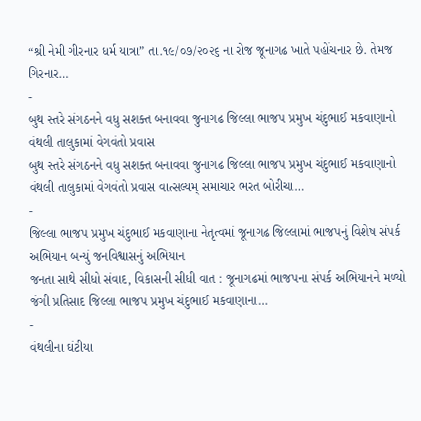“શ્રી નેમી ગીરનાર ધર્મ યાત્રા” તા.૧૯/૦૭/૨૦૨૬ ના રોજ જૂનાગઢ ખાતે પહોંચનાર છે. તેમજ ગિરનાર…
-
બુથ સ્તરે સંગઠનને વધુ સશક્ત બનાવવા જુનાગઢ જિલ્લા ભાજપ પ્રમુખ ચંદુભાઈ મકવાણાનો વંથલી તાલુકામાં વેગવંતો પ્રવાસ
બુથ સ્તરે સંગઠનને વધુ સશક્ત બનાવવા જુનાગઢ જિલ્લા ભાજપ પ્રમુખ ચંદુભાઈ મકવાણાનો વંથલી તાલુકામાં વેગવંતો પ્રવાસ વાત્સલ્યમ્ સમાચાર ભરત બોરીચા…
-
જિલ્લા ભાજપ પ્રમુખ ચંદુભાઈ મકવાણાના નેતૃત્વમાં જૂનાગઢ જિલ્લામાં ભાજપનું વિશેષ સંપર્ક અભિયાન બન્યું જનવિશ્વાસનું અભિયાન
જનતા સાથે સીધો સંવાદ, વિકાસની સીધી વાત : જૂનાગઢમાં ભાજપના સંપર્ક અભિયાનને મળ્યો જંગી પ્રતિસાદ જિલ્લા ભાજપ પ્રમુખ ચંદુભાઈ મકવાણાના…
-
વંથલીના ઘંટીયા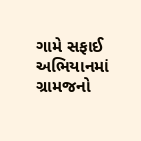ગામે સફાઈ અભિયાનમાં ગ્રામજનો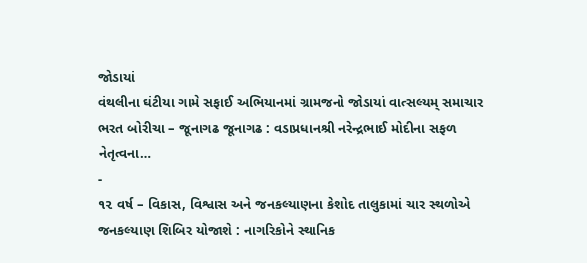જોડાયાં
વંથલીના ઘંટીયા ગામે સફાઈ અભિયાનમાં ગ્રામજનો જોડાયાં વાત્સલ્યમ્ સમાચાર ભરત બોરીચા – જૂનાગઢ જૂનાગઢ : વડાપ્રધાનશ્રી નરેન્દ્રભાઈ મોદીના સફળ નેતૃત્વના…
-
૧૨ વર્ષ – વિકાસ, વિશ્વાસ અને જનકલ્યાણના કેશોદ તાલુકામાં ચાર સ્થળોએ જનકલ્યાણ શિબિર યોજાશે : નાગરિકોને સ્થાનિક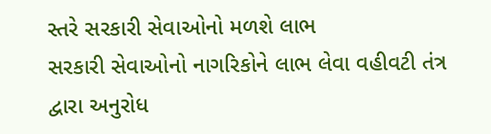સ્તરે સરકારી સેવાઓનો મળશે લાભ
સરકારી સેવાઓનો નાગરિકોને લાભ લેવા વહીવટી તંત્ર દ્વારા અનુરોધ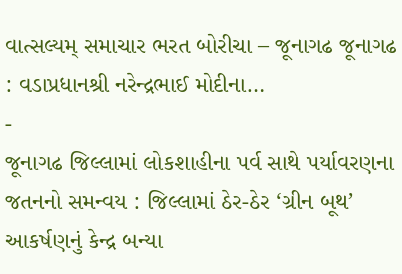વાત્સલ્યમ્ સમાચાર ભરત બોરીચા – જૂનાગઢ જૂનાગઢ : વડાપ્રધાનશ્રી નરેન્દ્રભાઈ મોદીના…
-
જૂનાગઢ જિલ્લામાં લોકશાહીના પર્વ સાથે પર્યાવરણના જતનનો સમન્વય : જિલ્લામાં ઠેર-ઠેર ‘ગ્રીન બૂથ’ આકર્ષણનું કેન્દ્ર બન્યા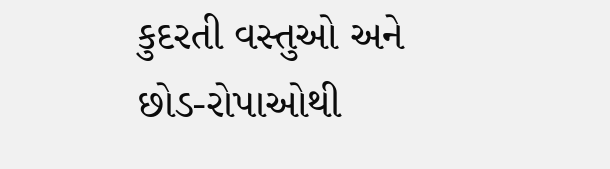કુદરતી વસ્તુઓ અને છોડ-રોપાઓથી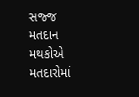સજ્જ મતદાન મથકોએ મતદારોમાં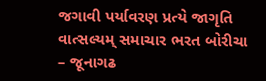જગાવી પર્યાવરણ પ્રત્યે જાગૃતિ વાત્સલ્યમ્ સમાચાર ભરત બોરીચા – જૂનાગઢ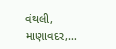વંથલી, માણાવદર,…